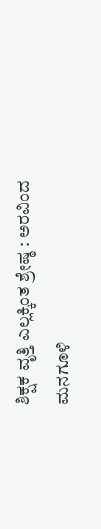ಶಿಕ್ಷಕ ವೃತ್ತಿ ಎಲ್ಲಕ್ಕಿಂತ ಶ್ರೇಷ್ಠ : ಅರವಿಂದ ಮನಗೂಳಿ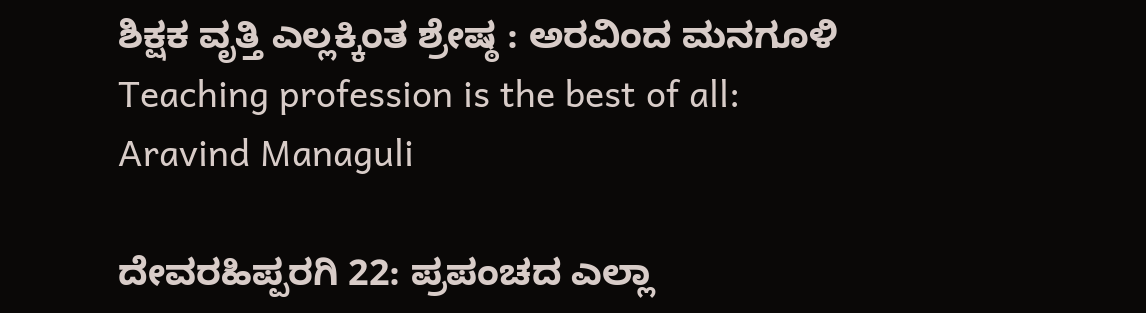ಶಿಕ್ಷಕ ವೃತ್ತಿ ಎಲ್ಲಕ್ಕಿಂತ ಶ್ರೇಷ್ಠ : ಅರವಿಂದ ಮನಗೂಳಿ Teaching profession is the best of all: Aravind Managuli

ದೇವರಹಿಪ್ಪರಗಿ 22: ಪ್ರಪಂಚದ ಎಲ್ಲಾ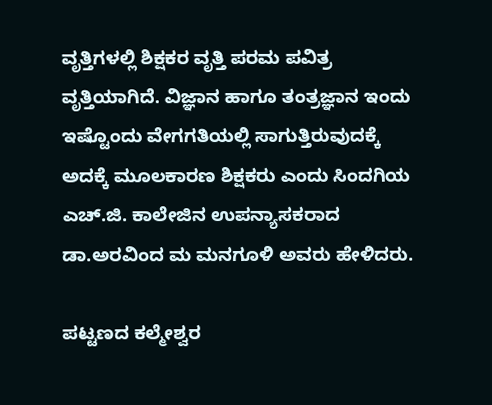ವೃತ್ತಿಗಳಲ್ಲಿ ಶಿಕ್ಷಕರ ವೃತ್ತಿ ಪರಮ ಪವಿತ್ರ ವೃತ್ತಿಯಾಗಿದೆ. ವಿಜ್ಞಾನ ಹಾಗೂ ತಂತ್ರಜ್ಞಾನ ಇಂದು ಇಷ್ಟೊಂದು ವೇಗಗತಿಯಲ್ಲಿ ಸಾಗುತ್ತಿರುವುದಕ್ಕೆ ಅದಕ್ಕೆ ಮೂಲಕಾರಣ ಶಿಕ್ಷಕರು ಎಂದು ಸಿಂದಗಿಯ ಎಚ್‌.ಜಿ. ಕಾಲೇಜಿನ ಉಪನ್ಯಾಸಕರಾದ ಡಾ.ಅರವಿಂದ ಮ ಮನಗೂಳಿ ಅವರು ಹೇಳಿದರು.

ಪಟ್ಟಣದ ಕಲ್ಮೇಶ್ವರ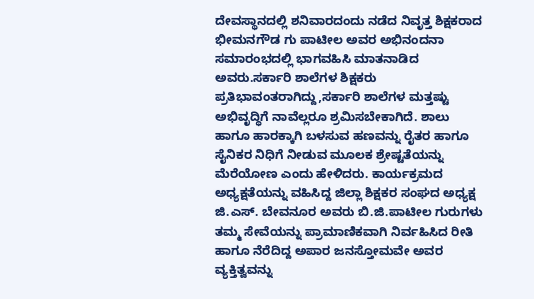ದೇವಸ್ಥಾನದಲ್ಲಿ ಶನಿವಾರದಂದು ನಡೆದ ನಿವೃತ್ತ ಶಿಕ್ಷಕರಾದ ಭೀಮನಗೌಡ ಗು ಪಾಟೀಲ ಅವರ ಅಭಿನಂದನಾ ಸಮಾರಂಭದಲ್ಲಿ ಭಾಗವಹಿಸಿ ಮಾತನಾಡಿದ ಅವರು.ಸರ್ಕಾರಿ ಶಾಲೆಗಳ ಶಿಕ್ಷಕರು ಪ್ರತಿಭಾವಂತರಾಗಿದ್ದು,ಸರ್ಕಾರಿ ಶಾಲೆಗಳ ಮತ್ತಷ್ಟು ಅಭಿವೃದ್ಧಿಗೆ ನಾವೆಲ್ಲರೂ ಶ್ರಮಿಸಬೇಕಾಗಿದೆ. ಶಾಲು ಹಾಗೂ ಹಾರಕ್ಕಾಗಿ ಬಳಸುವ ಹಣವನ್ನು ರೈತರ ಹಾಗೂ ಸೈನಿಕರ ನಿಧಿಗೆ ನೀಡುವ ಮೂಲಕ ಶ್ರೇಷ್ಟತೆಯನ್ನು ಮೆರೆಯೋಣ ಎಂದು ಹೇಳಿದರು. ಕಾರ್ಯಕ್ರಮದ ಅಧ್ಯಕ್ಷತೆಯನ್ನು ವಹಿಸಿದ್ದ ಜಿಲ್ಲಾ ಶಿಕ್ಷಕರ ಸಂಘದ ಅಧ್ಯಕ್ಷ ಜಿ.ಎಸ್‌. ಬೇವನೂರ ಅವರು ಬಿ.ಜಿ.ಪಾಟೀಲ ಗುರುಗಳು ತಮ್ಮ ಸೇವೆಯನ್ನು ಪ್ರಾಮಾಣಿಕವಾಗಿ ನಿರ್ವಹಿಸಿದ ರೀತಿ ಹಾಗೂ ನೆರೆದಿದ್ದ ಅಪಾರ ಜನಸ್ತೋಮವೇ ಅವರ ವ್ಯಕ್ತಿತ್ವವನ್ನು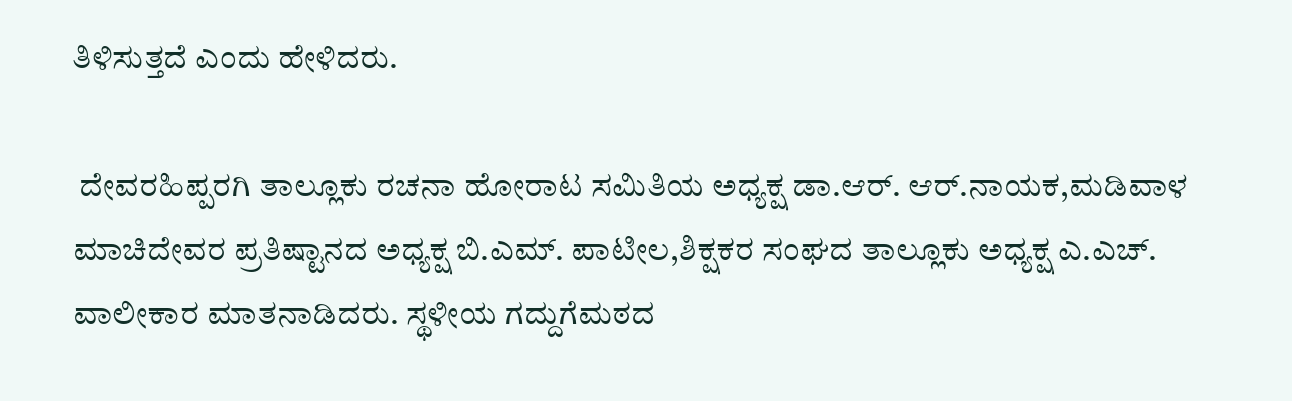ತಿಳಿಸುತ್ತದೆ ಎಂದು ಹೇಳಿದರು.

 ದೇವರಹಿಪ್ಪರಗಿ ತಾಲ್ಲೂಕು ರಚನಾ ಹೋರಾಟ ಸಮಿತಿಯ ಅಧ್ಯಕ್ಷ ಡಾ.ಆರ್‌. ಆರ್‌.ನಾಯಕ,ಮಡಿವಾಳ ಮಾಚಿದೇವರ ಪ್ರತಿಷ್ಟಾನದ ಅಧ್ಯಕ್ಷ ಬಿ.ಎಮ್‌. ಪಾಟೀಲ,ಶಿಕ್ಷಕರ ಸಂಘದ ತಾಲ್ಲೂಕು ಅಧ್ಯಕ್ಷ ಎ.ಎಚ್‌. ವಾಲೀಕಾರ ಮಾತನಾಡಿದರು. ಸ್ಥಳೀಯ ಗದ್ದುಗೆಮಠದ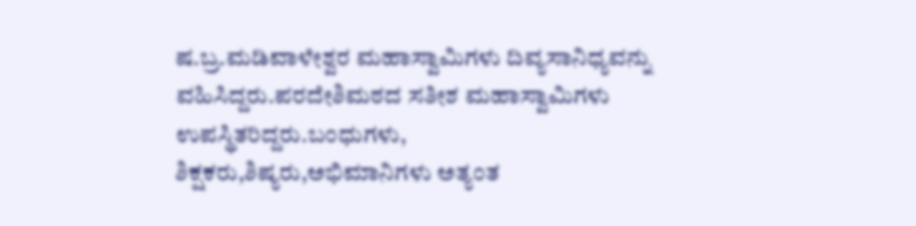ಷ.ಬ್ರ.ಮಡಿವಾಳೇಶ್ವರ ಮಹಾಸ್ವಾಮಿಗಳು ದಿವ್ಯಸಾನಿಧ್ಯವನ್ನು ವಹಿಸಿದ್ದರು.ಪರದೇಶಿಮಠದ ಸತೀಶ ಮಹಾಸ್ವಾಮಿಗಳು ಉಪಸ್ಥಿತರಿದ್ದರು.ಬಂಧುಗಳು, ಶಿಕ್ಷಕರು,ಶಿಷ್ಯರು,ಅಭಿಮಾನಿಗಳು ಅತ್ಯಂತ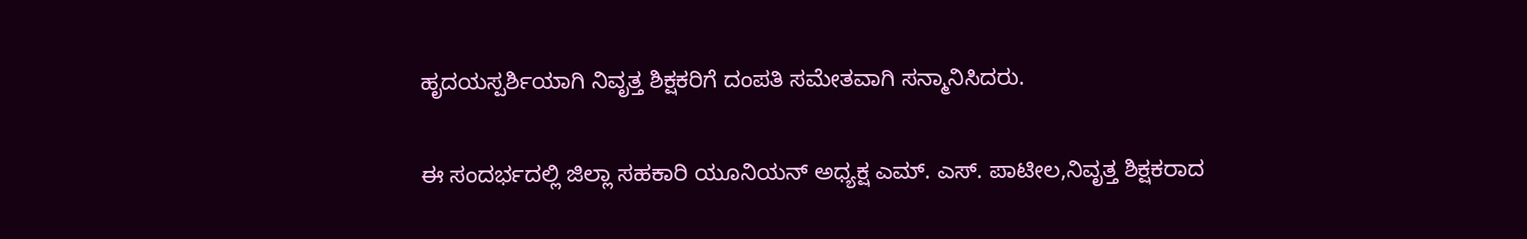ಹೃದಯಸ್ಪರ್ಶಿಯಾಗಿ ನಿವೃತ್ತ ಶಿಕ್ಷಕರಿಗೆ ದಂಪತಿ ಸಮೇತವಾಗಿ ಸನ್ಮಾನಿಸಿದರು.

ಈ ಸಂದರ್ಭದಲ್ಲಿ ಜಿಲ್ಲಾ ಸಹಕಾರಿ ಯೂನಿಯನ್ ಅಧ್ಯಕ್ಷ ಎಮ್‌. ಎಸ್‌. ಪಾಟೀಲ,ನಿವೃತ್ತ ಶಿಕ್ಷಕರಾದ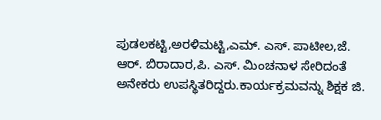ಪುಡಲಕಟ್ಟಿ,ಅರಳಿಮಟ್ಟಿ,ಎಮ್‌. ಎಸ್‌. ಪಾಟೀಲ,ಜೆ. ಆರ್‌. ಬಿರಾದಾರ,ಪಿ. ಎಸ್‌. ಮಿಂಚನಾಳ ಸೇರಿದಂತೆ ಅನೇಕರು ಉಪಸ್ಥಿತರಿದ್ದರು.ಕಾರ್ಯಕ್ರಮವನ್ನು ಶಿಕ್ಷಕ ಜಿ.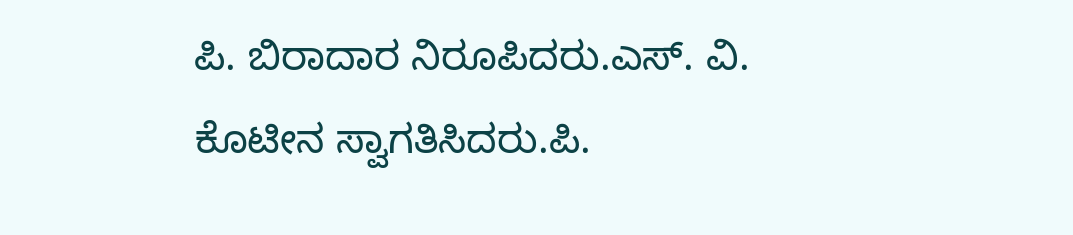ಪಿ. ಬಿರಾದಾರ ನಿರೂಪಿದರು.ಎಸ್‌. ವಿ. ಕೊಟೀನ ಸ್ವಾಗತಿಸಿದರು.ಪಿ.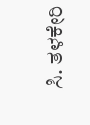ಸಿ. ತಳಕೇರಿ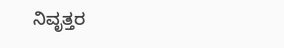ನಿವೃತ್ತರ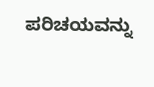ಪರಿಚಯವನ್ನು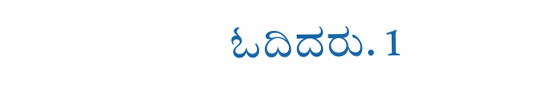ಓದಿದರು. 1